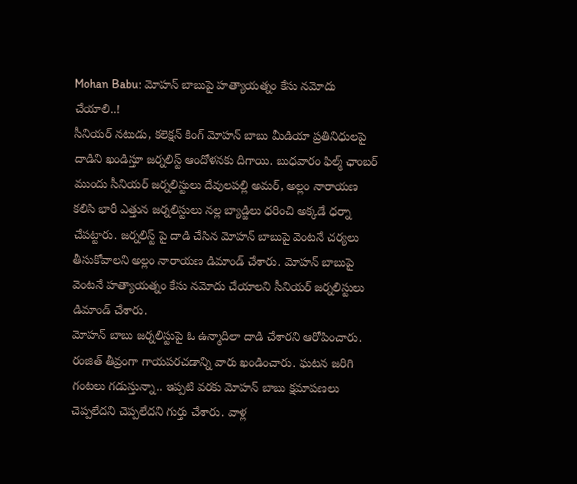Mohan Babu: మోహన్ బాబుపై హత్యాయత్నం కేసు నమోదు చేయాలి..!
సీనియర్ నటుడు, కలెక్షన్ కింగ్ మోహన్ బాబు మీడియా ప్రతినిధులపై దాడిని ఖండిస్తూ జర్నలిస్ట్ ఆందోళనకు దిగాయి. బుధవారం ఫిల్మ్ ఛాంబర్ ముందు సీనియర్ జర్నలిస్టులు దేవులపల్లి అమర్, అల్లం నారాయణ కలిసి భారీ ఎత్తున జర్నలిస్టులు నల్ల బ్యాడ్జిలు ధరించి అక్కడే ధర్నా చేపట్టారు. జర్నలిస్ట్ పై దాడి చేసిన మోహన్ బాబుపై వెంటనే చర్యలు తీసుకోవాలని అల్లం నారాయణ డిమాండ్ చేశారు. మోహన్ బాబుపై వెంటనే హత్యాయత్నం కేసు నమోదు చేయాలని సీనియర్ జర్నలిస్టులు డిమాండ్ చేశారు.
మోహన్ బాబు జర్నలిస్టుపై ఓ ఉన్మాదిలా దాడి చేశారని ఆరోపించారు. రంజిత్ తీవ్రంగా గాయపరచడాన్ని వారు ఖండించారు. ఘటన జరిగి గంటలు గడుస్తున్నా.. ఇప్పటి వరకు మోహన్ బాబు క్షమాపణలు చెప్పలేదని చెప్పలేదని గుర్తు చేశారు. వాళ్ల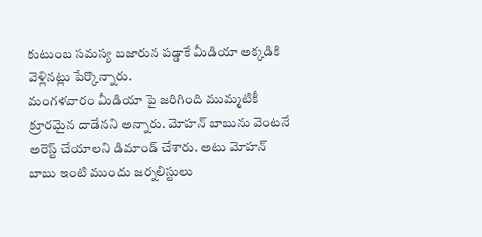కుటుంబ సమస్య బజారున పడ్డాకే మీడియా అక్కడికి వెళ్లినట్లు పేర్కొన్నారు.
మంగళవారం మీడియా పై జరిగింది ముమ్మటికీ క్రూరమైన దాడేనని అన్నారు. మోహన్ బాబును వెంటనే అరెస్ట్ చేయాలని డిమాండ్ చేశారు. అటు మోహన్ బాబు ఇంటి ముందు జర్నలిస్టులు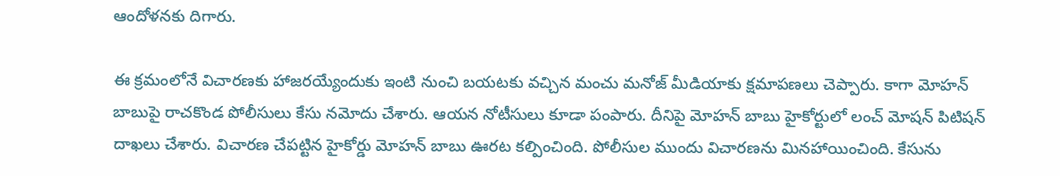ఆందోళనకు దిగారు.

ఈ క్రమంలోనే విచారణకు హాజరయ్యేందుకు ఇంటి నుంచి బయటకు వచ్చిన మంచు మనోజ్ మీడియాకు క్షమాపణలు చెప్పారు. కాగా మోహన్ బాబుపై రాచకొండ పోలీసులు కేసు నమోదు చేశారు. ఆయన నోటీసులు కూడా పంపారు. దీనిపై మోహన్ బాబు హైకోర్టులో లంచ్ మోషన్ పిటిషన్ దాఖలు చేశారు. విచారణ చేపట్టిన హైకోర్డు మోహన్ బాబు ఊరట కల్పించింది. పోలీసుల ముందు విచారణను మినహాయించింది. కేసును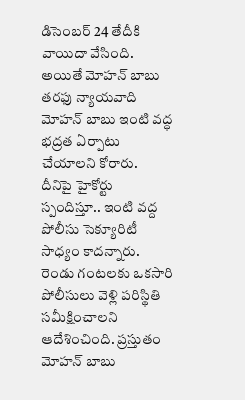డిసెంబర్ 24 తేదీకి వాయిదా వేసింది. అయితే మోహన్ బాబు తరఫు న్యాయవాది మోహన్ బాబు ఇంటి వద్ధ భద్రత ఏర్పాటు చేయాలని కోరారు.
దీనిపై హైకోర్టు స్పందిస్తూ.. ఇంటి వద్ద పోలీసు సెక్యూరిటీ సాధ్యం కాదన్నారు. రెండు గంటలకు ఒకసారి పోలీసులు వెళ్లి పరిస్థితి సమీక్షించాలని ఆదేశించింది. ప్రస్తుతం మోహన్ బాబు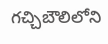గచ్చిబౌలిలోని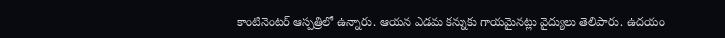కాంటినెంటర్ ఆస్పత్రిలో ఉన్నారు. ఆయన ఎడమ కన్నుకు గాయమైనట్లు వైద్యులు తెలిపారు. ఉదయం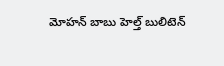మోహన్ బాబు హెల్త్ బులిటెన్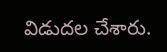విడుదల చేశారు.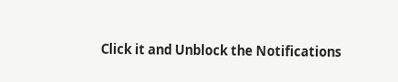Click it and Unblock the Notifications